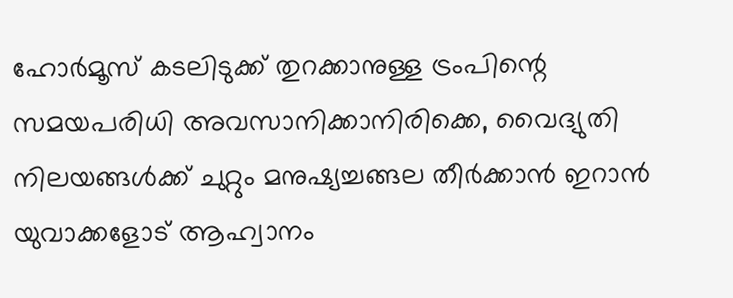ഹോർമൂസ് കടലിടുക്ക് തുറക്കാനുള്ള ട്രംപിന്റെ സമയപരിധി അവസാനിക്കാനിരിക്കെ, വൈദ്യുതി നിലയങ്ങൾക്ക് ചുറ്റും മനുഷ്യച്ചങ്ങല തീർക്കാൻ ഇറാൻ യുവാക്കളോട് ആഹ്വാനം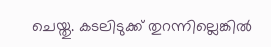ചെയ്തു. കടലിടുക്ക് തുറന്നില്ലെങ്കിൽ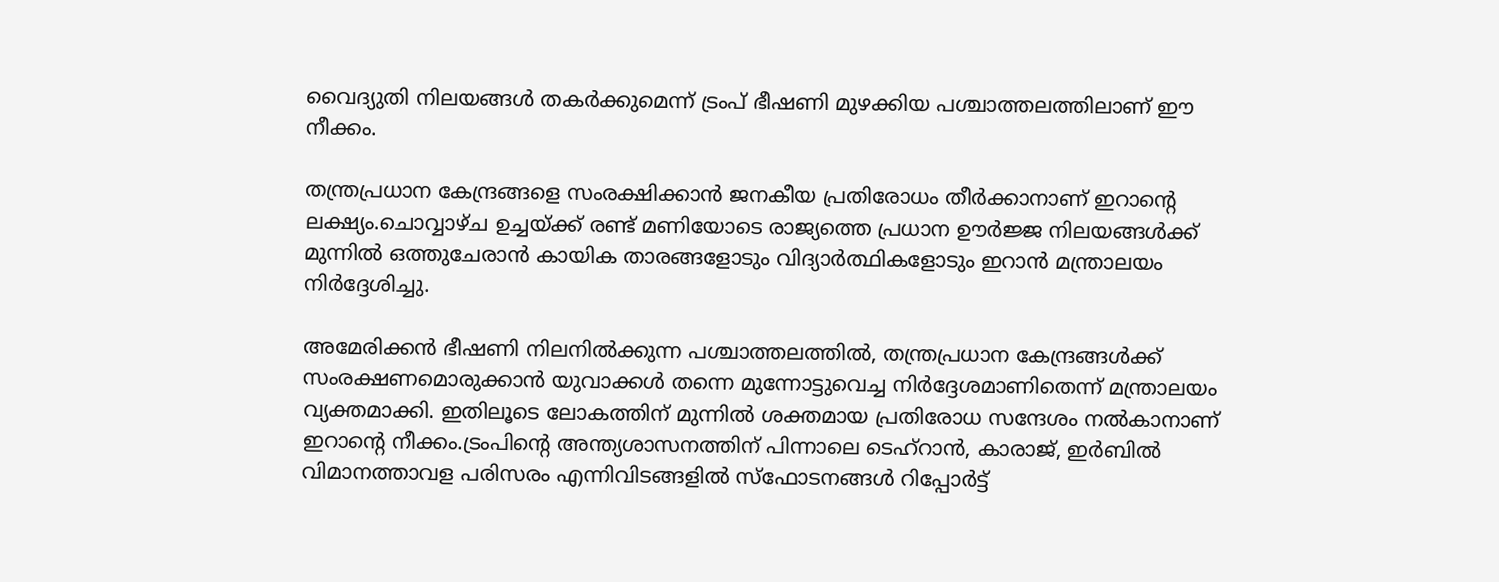വൈദ്യുതി നിലയങ്ങൾ തകർക്കുമെന്ന് ട്രംപ് ഭീഷണി മുഴക്കിയ പശ്ചാത്തലത്തിലാണ് ഈ നീക്കം.

തന്ത്രപ്രധാന കേന്ദ്രങ്ങളെ സംരക്ഷിക്കാൻ ജനകീയ പ്രതിരോധം തീർക്കാനാണ് ഇറാൻ്റെ ലക്ഷ്യം.ചൊവ്വാഴ്ച ഉച്ചയ്ക്ക് രണ്ട് മണിയോടെ രാജ്യത്തെ പ്രധാന ഊർജ്ജ നിലയങ്ങൾക്ക് മുന്നിൽ ഒത്തുചേരാൻ കായിക താരങ്ങളോടും വിദ്യാർത്ഥികളോടും ഇറാൻ മന്ത്രാലയം നിർദ്ദേശിച്ചു.

അമേരിക്കൻ ഭീഷണി നിലനിൽക്കുന്ന പശ്ചാത്തലത്തിൽ, തന്ത്രപ്രധാന കേന്ദ്രങ്ങൾക്ക് സംരക്ഷണമൊരുക്കാൻ യുവാക്കൾ തന്നെ മുന്നോട്ടുവെച്ച നിർദ്ദേശമാണിതെന്ന് മന്ത്രാലയം വ്യക്തമാക്കി. ഇതിലൂടെ ലോകത്തിന് മുന്നിൽ ശക്തമായ പ്രതിരോധ സന്ദേശം നൽകാനാണ് ഇറാന്റെ നീക്കം.ട്രംപിന്റെ അന്ത്യശാസനത്തിന് പിന്നാലെ ടെഹ്‌റാൻ, കാരാജ്, ഇർബിൽ വിമാനത്താവള പരിസരം എന്നിവിടങ്ങളിൽ സ്ഫോടനങ്ങൾ റിപ്പോർട്ട്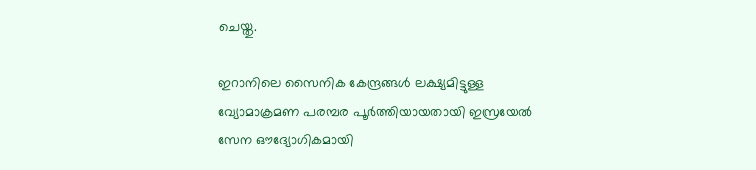ചെയ്തു.

ഇറാനിലെ സൈനിക കേന്ദ്രങ്ങൾ ലക്ഷ്യമിട്ടുള്ള വ്യോമാക്രമണ പരമ്പര പൂർത്തിയായതായി ഇസ്രയേൽ സേന ഔദ്യോഗികമായി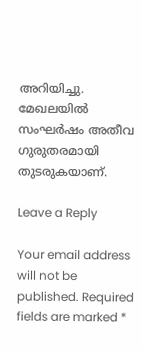അറിയിച്ചു. മേഖലയിൽ സംഘർഷം അതീവ ഗുരുതരമായി തുടരുകയാണ്.

Leave a Reply

Your email address will not be published. Required fields are marked *